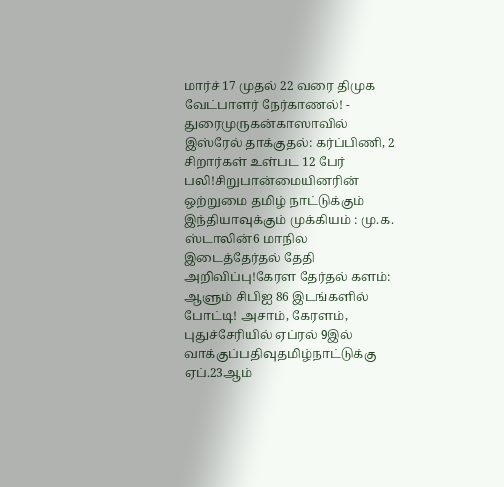மார்ச் 17 முதல் 22 வரை திமுக வேட்பாளர் நேர்காணல்! - துரைமுருகன்காஸாவில் இஸ்ரேல் தாக்குதல்: கர்ப்பிணி, 2 சிறார்கள் உள்பட 12 பேர் பலி!சிறுபான்மையினரின் ஒற்றுமை தமிழ் நாட்டுக்கும் இந்தியாவுக்கும் முக்கியம் : மு.க. ஸ்டாலின்6 மாநில இடைத்தேர்தல் தேதி அறிவிப்பு!கேரள தேர்தல் களம்: ஆளும் சிபிஐ 86 இடங்களில் போட்டி! அசாம், கேரளம், புதுச்சேரியில் ஏப்ரல் 9இல் வாக்குப்பதிவுதமிழ்நாட்டுக்கு ஏப்.23ஆம்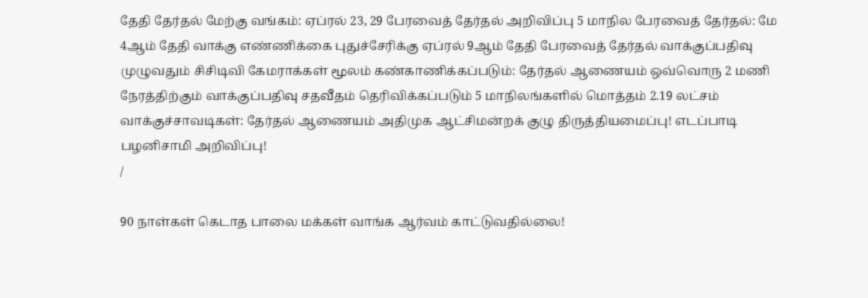தேதி தேர்தல் மேற்கு வங்கம்: ஏப்ரல் 23, 29 பேரவைத் தேர்தல் அறிவிப்பு 5 மாநில பேரவைத் தேர்தல்: மே 4ஆம் தேதி வாக்கு எண்ணிக்கை புதுச்சேரிக்கு ஏப்ரல் 9ஆம் தேதி பேரவைத் தேர்தல் வாக்குப்பதிவு முழுவதும் சிசிடிவி கேமராக்கள் மூலம் கண்காணிக்கப்படும்: தேர்தல் ஆணையம் ஒவ்வொரு 2 மணி நேரத்திற்கும் வாக்குப்பதிவு சதவீதம் தெரிவிக்கப்படும் 5 மாநிலங்களில் மொத்தம் 2.19 லட்சம் வாக்குச்சாவடிகள்: தேர்தல் ஆணையம் அதிமுக ஆட்சிமன்றக் குழு திருத்தியமைப்பு! எடப்பாடி பழனிசாமி அறிவிப்பு!
/

90 நாள்கள் கெடாத பாலை மக்கள் வாங்க ஆர்வம் காட்டுவதில்லை!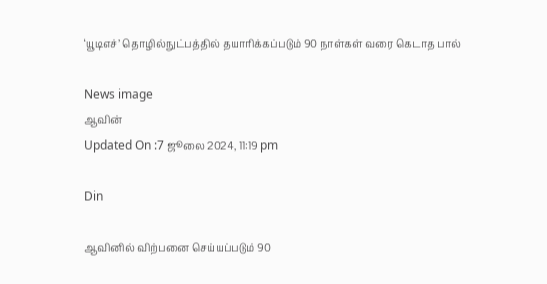‘யூடிஎச்’ தொழில்நுட்பத்தில் தயாரிக்கப்படும் 90 நாள்கள் வரை கெடாத பால்

News image
ஆவின்
Updated On :7 ஜூலை 2024, 11:19 pm

Din

ஆவினில் விற்பனை செய்யப்படும் 90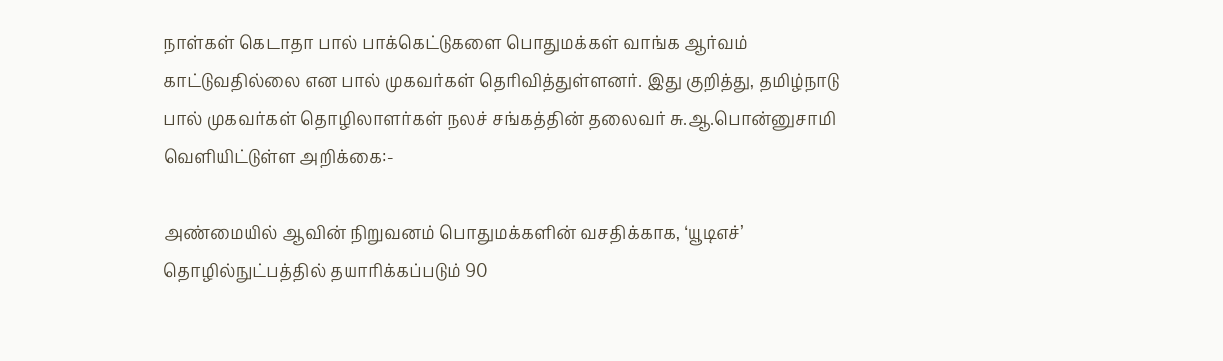நாள்கள் கெடாதா பால் பாக்கெட்டுகளை பொதுமக்கள் வாங்க ஆர்வம் காட்டுவதில்லை என பால் முகவர்கள் தெரிவித்துள்ளனர். இது குறித்து, தமிழ்நாடு பால் முகவர்கள் தொழிலாளர்கள் நலச் சங்கத்தின் தலைவர் சு.ஆ.பொன்னுசாமி வெளியிட்டுள்ள அறிக்கை:-

அண்மையில் ஆவின் நிறுவனம் பொதுமக்களின் வசதிக்காக, ‘யூடிஎச்’ தொழில்நுட்பத்தில் தயாரிக்கப்படும் 90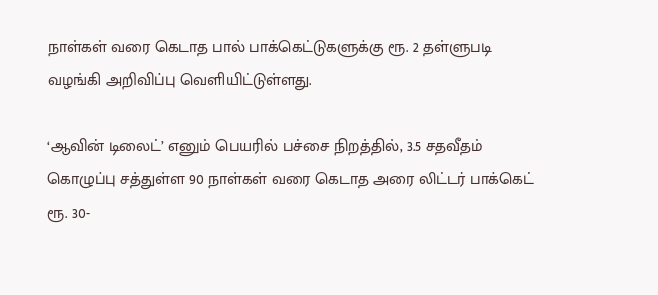நாள்கள் வரை கெடாத பால் பாக்கெட்டுகளுக்கு ரூ. 2 தள்ளுபடி வழங்கி அறிவிப்பு வெளியிட்டுள்ளது.

‘ஆவின் டிலைட்’ எனும் பெயரில் பச்சை நிறத்தில், 3.5 சதவீதம் கொழுப்பு சத்துள்ள 90 நாள்கள் வரை கெடாத அரை லிட்டர் பாக்கெட் ரூ. 30-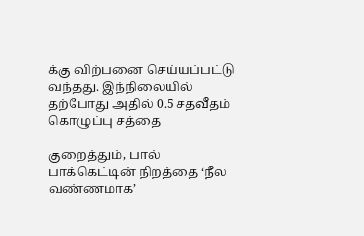க்கு விற்பனை செய்யப்பட்டு வந்தது. இந்நிலையில் தற்போது அதில் 0.5 சதவீதம் கொழுப்பு சத்தை

குறைத்தும், பால் பாக்கெட்டின் நிறத்தை ‘நீல வண்ணமாக’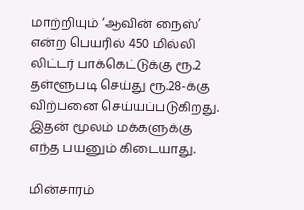மாற்றியும் ‘ஆவின் நைஸ்’ என்ற பெயரில் 450 மில்லி லிட்டர் பாக்கெட்டுக்கு ரூ.2 தள்ளூபடி செய்து ரூ.28-க்கு விற்பனை செய்யப்படுகிறது. இதன் மூலம் மக்களுக்கு எந்த பயனும் கிடையாது.

மின்சாரம்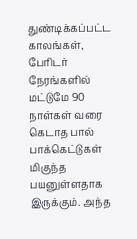துண்டிக்கப்பட்ட காலங்கள், பேரிடர் நேரங்களில் மட்டுமே 90 நாள்கள் வரை கெடாத பால் பாக்கெட்டுகள் மிகுந்த பயனுள்ளதாக இருக்கும். அந்த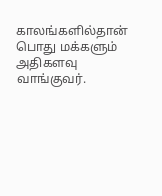காலங்களில்தான் பொது மக்களும் அதிகளவு வாங்குவர்.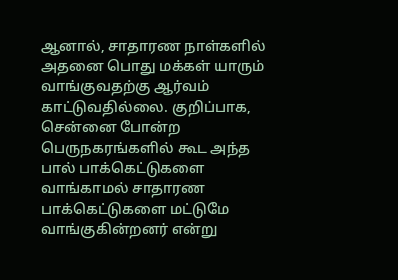ஆனால், சாதாரண நாள்களில் அதனை பொது மக்கள் யாரும் வாங்குவதற்கு ஆர்வம் காட்டுவதில்லை. குறிப்பாக, சென்னை போன்ற பெருநகரங்களில் கூட அந்த பால் பாக்கெட்டுகளை வாங்காமல் சாதாரண பாக்கெட்டுகளை மட்டுமே வாங்குகின்றனர் என்று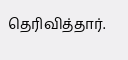தெரிவித்தார்.